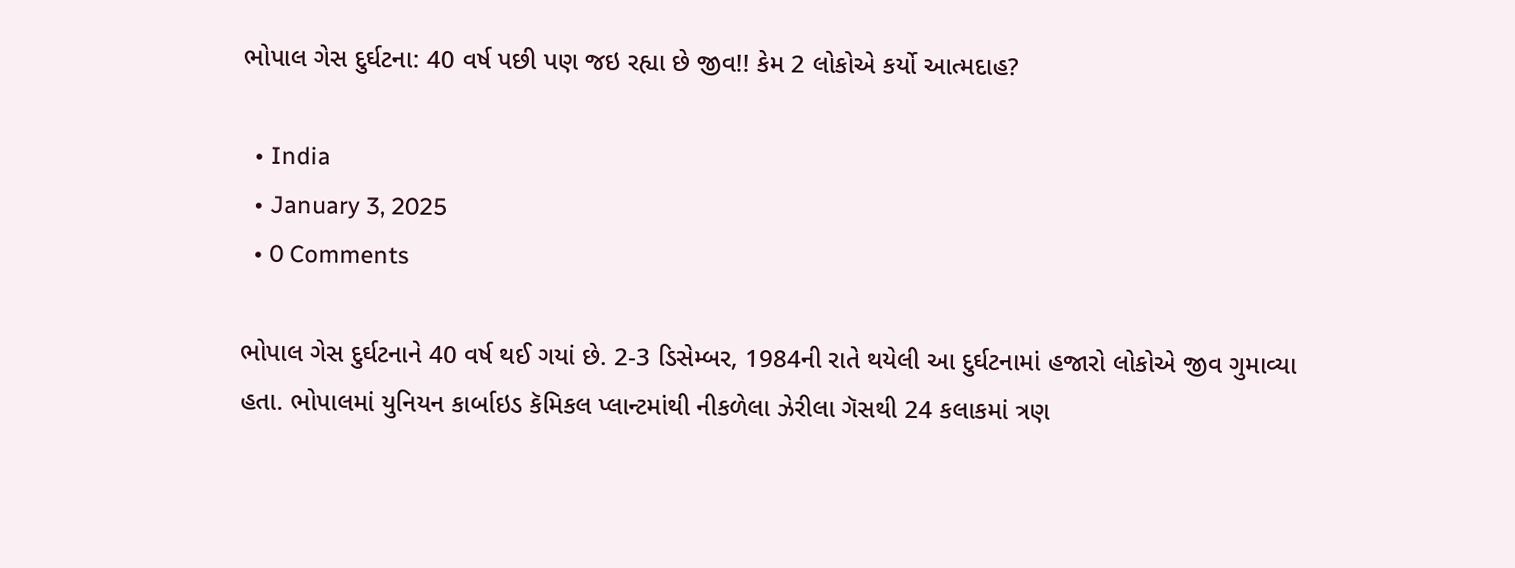ભોપાલ ગેસ દુર્ઘટના: 40 વર્ષ પછી પણ જઇ રહ્યા છે જીવ!! કેમ 2 લોકોએ કર્યો આત્મદાહ?

  • India
  • January 3, 2025
  • 0 Comments

ભોપાલ ગેસ દુર્ઘટનાને 40 વર્ષ થઈ ગયાં છે. 2-3 ડિસેમ્બર, 1984ની રાતે થયેલી આ દુર્ઘટનામાં હજારો લોકોએ જીવ ગુમાવ્યા હતા. ભોપાલમાં યુનિયન કાર્બાઇડ કૅમિકલ પ્લાન્ટમાંથી નીકળેલા ઝેરીલા ગૅસથી 24 કલાકમાં ત્રણ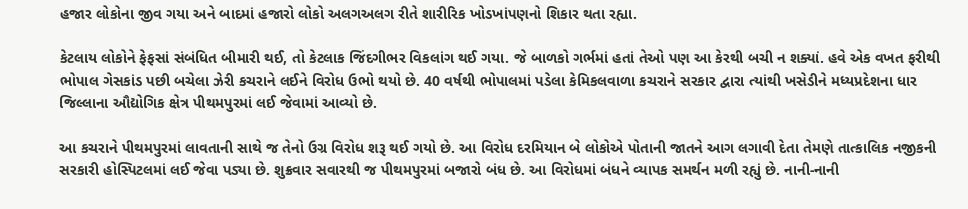હજાર લોકોના જીવ ગયા અને બાદમાં હજારો લોકો અલગઅલગ રીતે શારીરિક ખોડખાંપણનો શિકાર થતા રહ્યા.

કેટલાય લોકોને ફેફસાં સંબંધિત બીમારી થઈ, તો કેટલાક જિંદગીભર વિકલાંગ થઈ ગયા. જે બાળકો ગર્ભમાં હતાં તેઓ પણ આ કેરથી બચી ન શક્યાં. હવે એક વખત ફરીથી ભોપાલ ગેસકાંડ પછી બચેલા ઝેરી કચરાને લઈને વિરોધ ઉભો થયો છે. 40 વર્ષથી ભોપાલમાં પડેલા કેમિકલવાળા કચરાને સરકાર દ્વારા ત્યાંથી ખસેડીને મધ્યપ્રદેશના ધાર જિલ્લાના ઔદ્યોગિક ક્ષેત્ર પીથમપુરમાં લઈ જેવામાં આવ્યો છે.

આ કચરાને પીથમપુરમાં લાવતાની સાથે જ તેનો ઉગ્ર વિરોધ શરૂ થઈ ગયો છે. આ વિરોધ દરમિયાન બે લોકોએ પોતાની જાતને આગ લગાવી દેતા તેમણે તાત્કાલિક નજીકની સરકારી હોસ્પિટલમાં લઈ જેવા પડ્યા છે. શુક્રવાર સવારથી જ પીથમપુરમાં બજારો બંધ છે. આ વિરોધમાં બંધને વ્યાપક સમર્થન મળી રહ્યું છે. નાની-નાની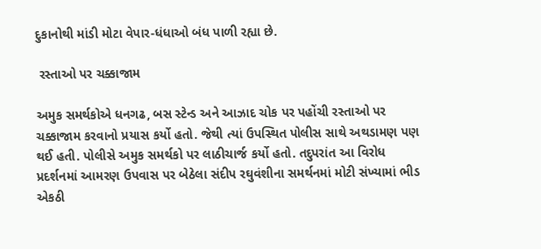દુકાનોથી માંડી મોટા વેપાર-ધંધાઓ બંધ પાળી રહ્યા છે.

 રસ્તાઓ પર ચક્કાજામ

અમુક સમર્થકોએ ધનગઢ, બસ સ્ટેન્ડ અને આઝાદ ચોક પર પહોંચી રસ્તાઓ પર ચક્કાજામ કરવાનો પ્રયાસ કર્યો હતો. જેથી ત્યાં ઉપસ્થિત પોલીસ સાથે અથડામણ પણ થઈ હતી. પોલીસે અમુક સમર્થકો પર લાઠીચાર્જ કર્યો હતો. તદુપરાંત આ વિરોધ પ્રદર્શનમાં આમરણ ઉપવાસ પર બેઠેલા સંદીપ રઘુવંશીના સમર્થનમાં મોટી સંખ્યામાં ભીડ એકઠી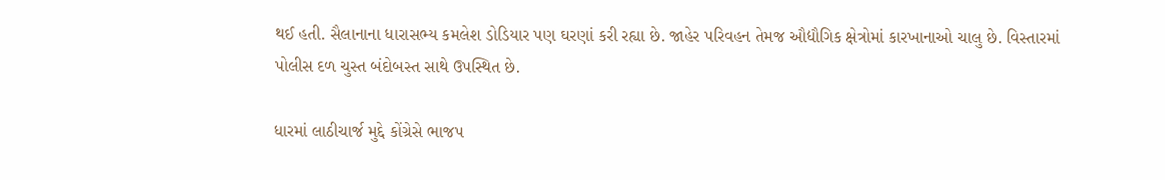થઈ હતી. સૈલાનાના ધારાસભ્ય કમલેશ ડોડિયાર પણ ઘરણાં કરી રહ્યા છે. જાહેર પરિવહન તેમજ ઔદ્યૌગિક ક્ષેત્રોમાં કારખાનાઓ ચાલુ છે. વિસ્તારમાં પોલીસ દળ ચુસ્ત બંદોબસ્ત સાથે ઉપસ્થિત છે.

ધારમાં લાઠીચાર્જ મુદ્દે કોંગ્રેસે ભાજપ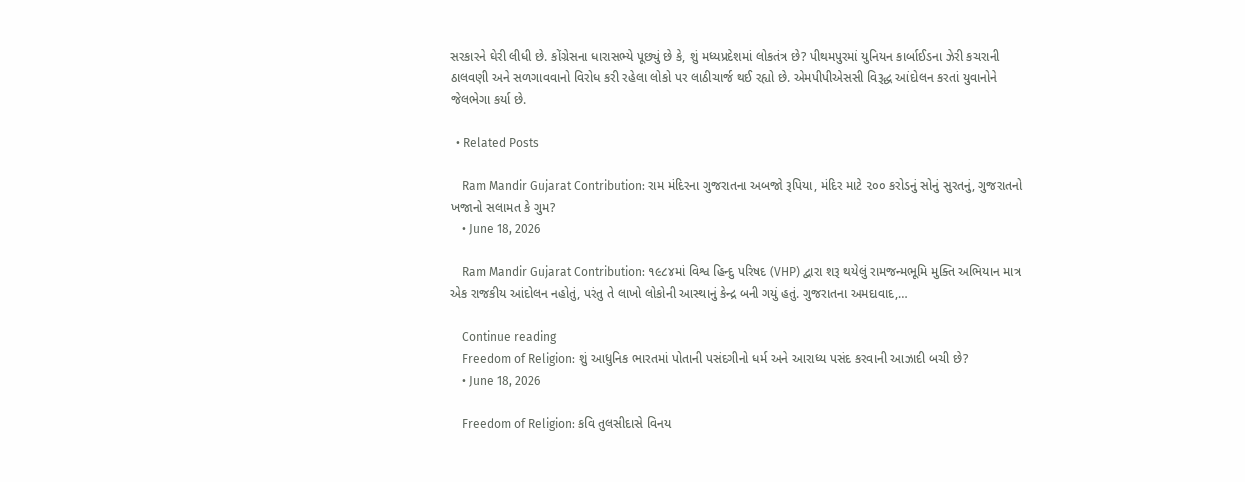સરકારને ઘેરી લીધી છે. કોંગ્રેસના ધારાસભ્યે પૂછ્યું છે કે, શું મધ્યપ્રદેશમાં લોકતંત્ર છે? પીથમપુરમાં યુનિયન કાર્બાઈડના ઝેરી કચરાની ઠાલવણી અને સળગાવવાનો વિરોધ કરી રહેલા લોકો પર લાઠીચાર્જ થઈ રહ્યો છે. એમપીપીએસસી વિરૂદ્ધ આંદોલન કરતાં યુવાનોને જેલભેગા કર્યા છે.

  • Related Posts

    Ram Mandir Gujarat Contribution: રામ મંદિરના ગુજરાતના અબજો રૂપિયા, મંદિર માટે ૨૦૦ કરોડનું સોનું સુરતનું, ગુજરાતનો ખજાનો સલામત કે ગુમ?
    • June 18, 2026

    Ram Mandir Gujarat Contribution: ૧૯૮૪માં વિશ્વ હિન્દુ પરિષદ (VHP) દ્વારા શરૂ થયેલું રામજન્મભૂમિ મુક્તિ અભિયાન માત્ર એક રાજકીય આંદોલન નહોતું, પરંતુ તે લાખો લોકોની આસ્થાનું કેન્દ્ર બની ગયું હતું. ગુજરાતના અમદાવાદ,…

    Continue reading
    Freedom of Religion: શું આધુનિક ભારતમાં પોતાની પસંદગીનો ધર્મ અને આરાધ્ય પસંદ કરવાની આઝાદી બચી છે?
    • June 18, 2026

    Freedom of Religion: કવિ તુલસીદાસે વિનય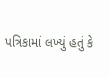પત્રિકામાં લખ્યું હતું કે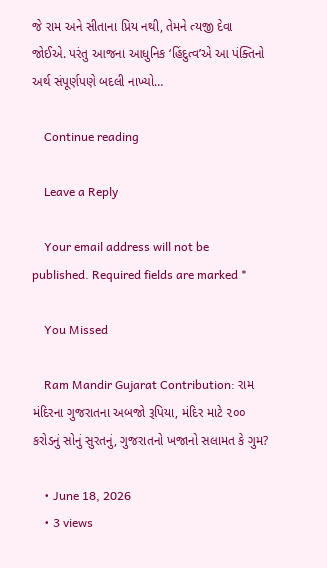જે રામ અને સીતાના પ્રિય નથી, તેમને ત્યજી દેવા જોઈએ. પરંતુ આજના આધુનિક ‘હિંદુત્વ’એ આ પંક્તિનો અર્થ સંપૂર્ણપણે બદલી નાખ્યો…

    Continue reading

    Leave a Reply

    Your email address will not be published. Required fields are marked *

    You Missed

    Ram Mandir Gujarat Contribution: રામ મંદિરના ગુજરાતના અબજો રૂપિયા, મંદિર માટે ૨૦૦ કરોડનું સોનું સુરતનું, ગુજરાતનો ખજાનો સલામત કે ગુમ?

    • June 18, 2026
    • 3 views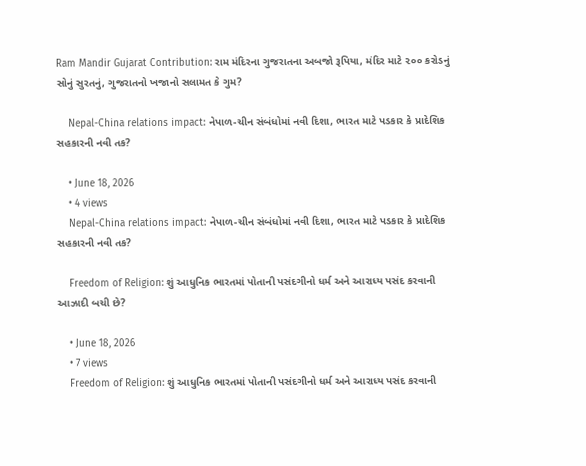Ram Mandir Gujarat Contribution: રામ મંદિરના ગુજરાતના અબજો રૂપિયા, મંદિર માટે ૨૦૦ કરોડનું સોનું સુરતનું, ગુજરાતનો ખજાનો સલામત કે ગુમ?

    Nepal-China relations impact: નેપાળ-ચીન સંબંધોમાં નવી દિશા, ભારત માટે પડકાર કે પ્રાદેશિક સહકારની નવી તક?

    • June 18, 2026
    • 4 views
    Nepal-China relations impact: નેપાળ-ચીન સંબંધોમાં નવી દિશા, ભારત માટે પડકાર કે પ્રાદેશિક સહકારની નવી તક?

    Freedom of Religion: શું આધુનિક ભારતમાં પોતાની પસંદગીનો ધર્મ અને આરાધ્ય પસંદ કરવાની આઝાદી બચી છે?

    • June 18, 2026
    • 7 views
    Freedom of Religion: શું આધુનિક ભારતમાં પોતાની પસંદગીનો ધર્મ અને આરાધ્ય પસંદ કરવાની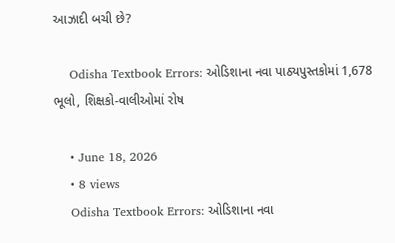આઝાદી બચી છે?

    Odisha Textbook Errors: ઓડિશાના નવા પાઠ્યપુસ્તકોમાં 1,678 ભૂલો, શિક્ષકો-વાલીઓમાં રોષ

    • June 18, 2026
    • 8 views
    Odisha Textbook Errors: ઓડિશાના નવા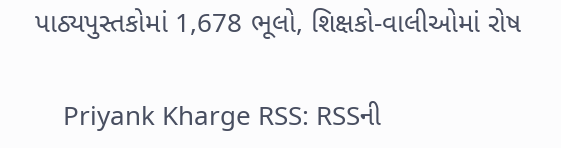પાઠ્યપુસ્તકોમાં 1,678 ભૂલો, શિક્ષકો-વાલીઓમાં રોષ

    Priyank Kharge RSS: RSSની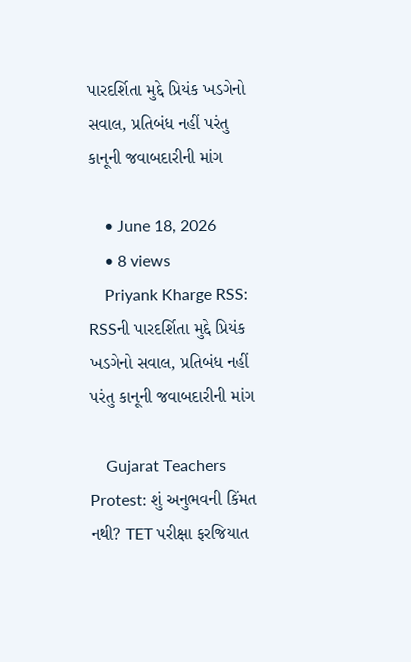પારદર્શિતા મુદ્દે પ્રિયંક ખડગેનો સવાલ, પ્રતિબંધ નહીં પરંતુ કાનૂની જવાબદારીની માંગ

    • June 18, 2026
    • 8 views
    Priyank Kharge RSS: RSSની પારદર્શિતા મુદ્દે પ્રિયંક ખડગેનો સવાલ, પ્રતિબંધ નહીં પરંતુ કાનૂની જવાબદારીની માંગ

    Gujarat Teachers Protest: શું અનુભવની કિંમત નથી? TET પરીક્ષા ફરજિયાત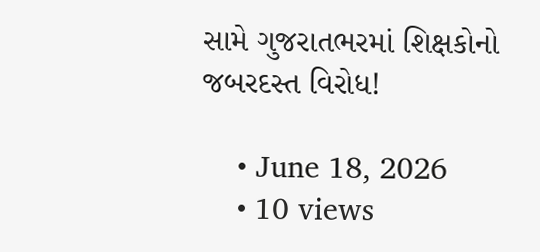સામે ગુજરાતભરમાં શિક્ષકોનો જબરદસ્ત વિરોધ!

    • June 18, 2026
    • 10 views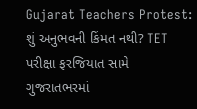Gujarat Teachers Protest: શું અનુભવની કિંમત નથી? TET પરીક્ષા ફરજિયાત સામે ગુજરાતભરમાં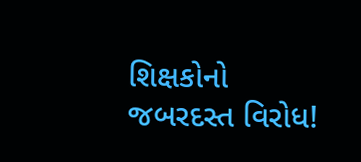શિક્ષકોનો જબરદસ્ત વિરોધ!